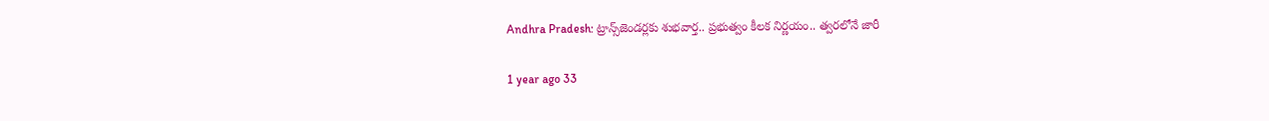Andhra Pradesh: ట్రాన్స్‌జెండర్లకు శుభవార్త.. ప్రభుత్వం కీలక నిర్ణయం.. త్వరలోనే జారీ

1 year ago 33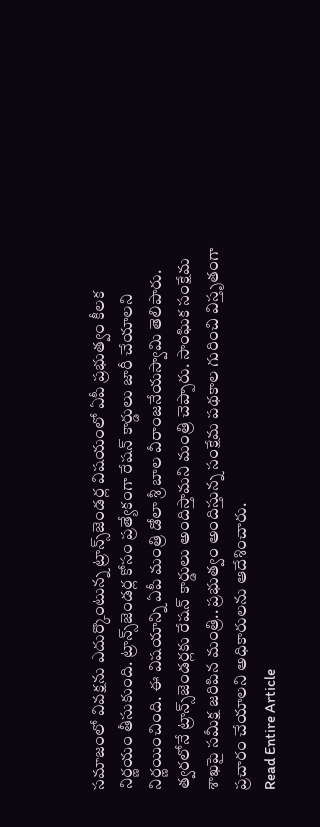సమాజంలో వివక్షను ఎదుర్కొంటున్న ట్రాన్స్‌జెండర్ల విషయంలో ఏపీ ప్రభుత్వం కీలక నిర్ణయం తీసుకుంది. ట్రాన్స్‌జెండర్ల కోసం ప్రత్యేకంగా రేషన్ కార్డులు జారీ చేయాలని నిర్ణయించింది. ఈ విషయాన్ని ఏపీ మంత్రి డోలా శ్రీ బాల వీరాంజనేయస్వామి తెలిపారు. త్వరలోనే ట్రాన్స్‌జెండర్లకు రేషన్ కార్డులు అందిస్తామని మంత్రి చెప్పారు. సాంఘిక సంక్షేమ శాఖపై సమీక్ష జరిపిన మంత్రి.. ప్రభుత్వం అందిస్తున్న సంక్షేమ పథకాల గురించి విస్తృతంగా ప్రచారం చేయాలని అధికారులను ఆదేశించారు.
Read Entire Article